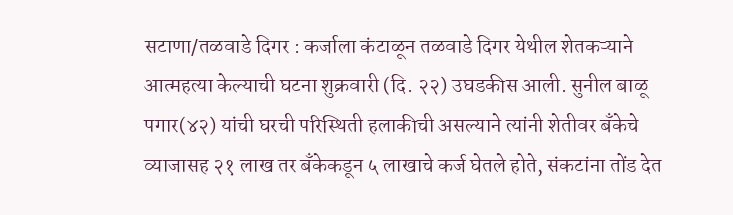सटाणा/तळवाडे दिगर : कर्जाला कंटाळून तळवाडे दिगर येथील शेतकऱ्याने आत्महत्या केल्याची घटना शुक्रवारी (दि. २२) उघडकीस आली. सुनील बाळू पगार(४२) यांची घरची परिस्थिती हलाकीची असल्याने त्यांनी शेतीवर बँकेचे व्याजासह २१ लाख तर बँकेकडून ५ लाखाचे कर्ज घेतले होते, संकटांना तोंड देत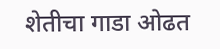शेतीचा गाडा ओढत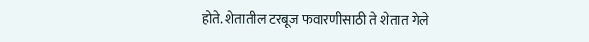होते. शेतातील टरबूज फवारणीसाठी ते शेतात गेले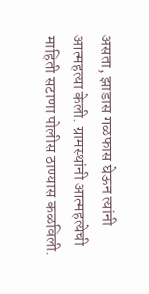असता, झाडास गळफास घेऊन त्यांनी आत्महत्या केली. ग्रामस्थांनी आत्महत्येची माहिती सटाणा पोलीस ठाण्यास कळविली.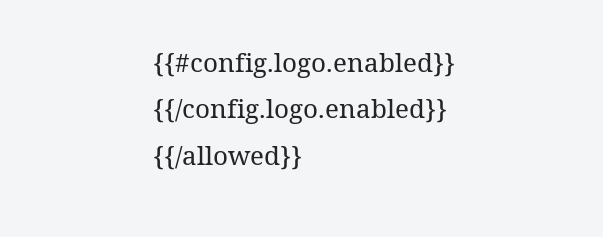{{#config.logo.enabled}} {{/config.logo.enabled}}
{{/allowed}}